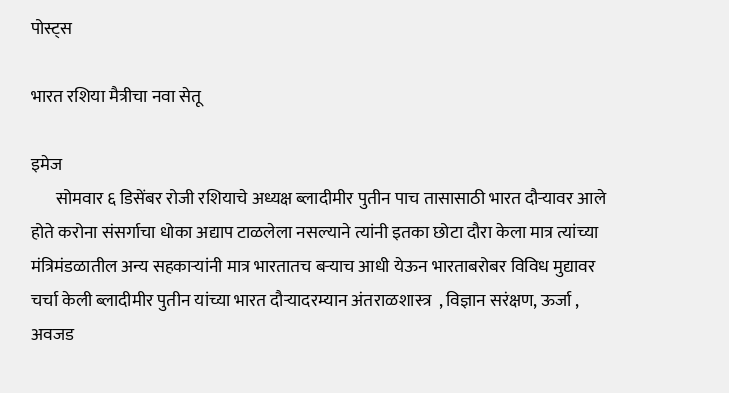पोस्ट्स

भारत रशिया मैत्रीचा नवा सेतू

इमेज
       सोमवार ६ डिसेंबर रोजी रशियाचे अध्यक्ष ब्लादीमीर पुतीन पाच तासासाठी भारत दौऱ्यावर आले होते करोना संसर्गाचा धोका अद्याप टाळलेला नसल्याने त्यांनी इतका छोटा दौरा केला मात्र त्यांच्या मंत्रिमंडळातील अन्य सहकाऱ्यांनी मात्र भारतातच बऱ्याच आधी येऊन भारताबरोबर विविध मुद्यावर चर्चा केली ब्लादीमीर पुतीन यांच्या भारत दौऱ्यादरम्यान अंतराळशास्त्र  , विज्ञान सरंक्षण, ऊर्जा , अवजड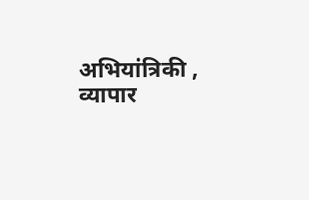अभियांत्रिकी , व्यापार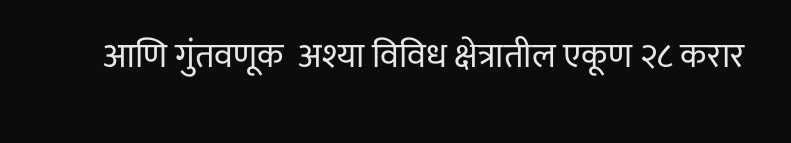आणि गुंतवणूक  अश्या विविध क्षेत्रातील एकूण २८ करार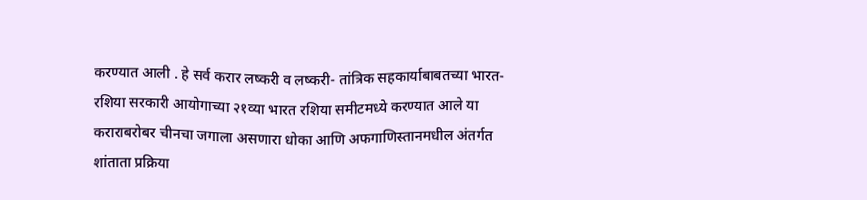करण्यात आली . हे सर्व करार लष्करी व लष्करी- तांत्रिक सहकार्याबाबतच्या भारत- रशिया सरकारी आयोगाच्या २१व्या भारत रशिया समीटमध्ये करण्यात आले या कराराबरोबर चीनचा जगाला असणारा धोका आणि अफगाणिस्तानमधील अंतर्गत शांताता प्रक्रिया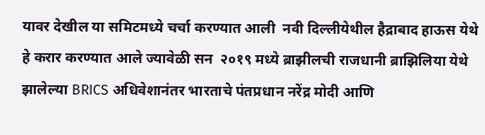यावर देखील या समिटमध्ये चर्चा करण्यात आली  नवी दिल्लीयेथील हैद्राबाद हाऊस येथे हे करार करण्यात आले ज्यावेळी सन  २०१९ मध्ये ब्राझीलची राजधानी ब्राझिलिया येथे झालेल्या BRICS अधिवेशानंतर भारताचे पंतप्रधान नरेंद्र मोदी आणि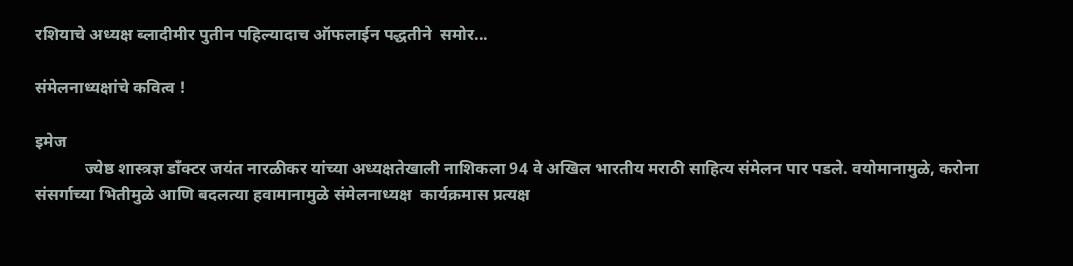रशियाचे अध्यक्ष ब्लादीमीर पुतीन पहिल्यादाच ऑफलाईन पद्धतीने  समोर...

संमेलनाध्यक्षांचे कवित्व !

इमेज
            ज्येष्ठ शास्त्रज्ञ डाँक्टर जयंत नारळीकर यांच्या अध्यक्षतेखाली नाशिकला 94 वे अखिल भारतीय मराठी साहित्य संमेलन पार पडले. वयोमानामुळे, करोना संसर्गाच्या भितीमुळे आणि बदलत्या हवामानामुळे संमेलनाध्यक्ष  कार्यक्रमास प्रत्यक्ष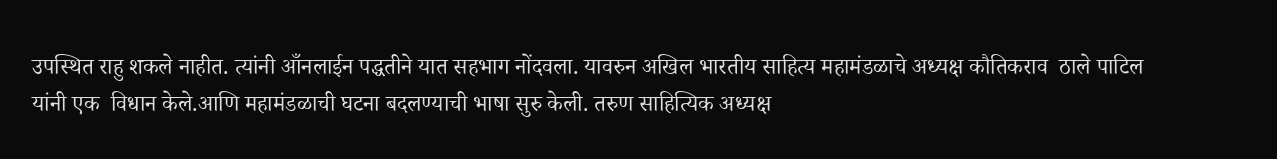उपस्थित राहु शकले नाहीत. त्यांनी आँनलाईन पद्धतीने यात सहभाग नोंदवला. यावरुन अखिल भारतीय साहित्य महामंडळाचे अध्यक्ष कौतिकराव  ठाले पाटिल यांनी एक  विधान केले.आणि महामंडळाची घटना बदलण्याची भाषा सुरु केली. तरुण साहित्यिक अध्यक्ष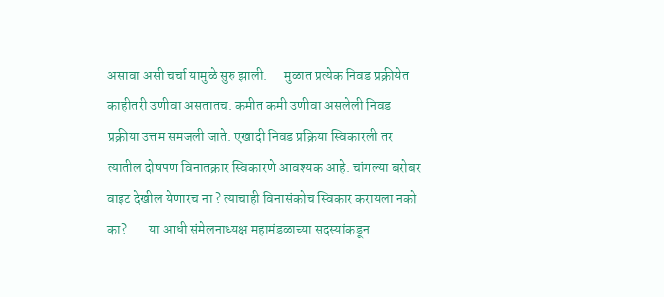असावा असी चर्चा यामुळे सुरु झाली.      मुळात प्रत्येक निवड प्रक्रीयेत काहीतरी उणीवा असतातच. कमीत कमी उणीवा असलेली निवड प्रक्रीया उत्तम समजली जाते. एखादी निवड प्रक्रिया स्विकारली तर त्यातील दोषपण विनातक्रार स्विकारणे आवश्यक आहे. चांगल्या बरोबर वाइट देखील येणारच ना ? त्याचाही विनासंकोच स्विकार करायला नको का?        या आधी संमेलनाध्यक्ष महामंडळाच्या सदस्यांकडून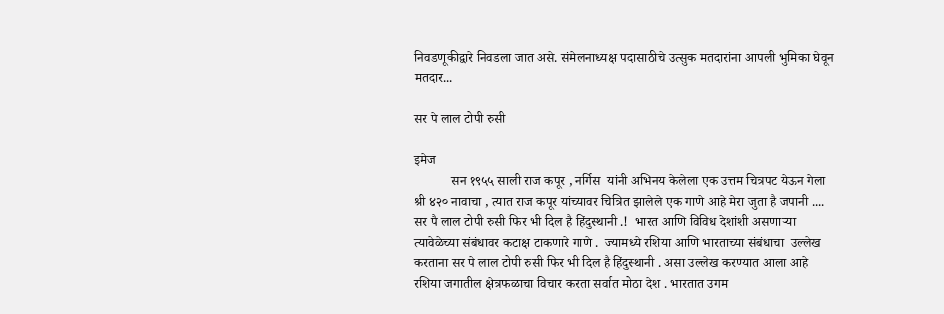निवडणूकीद्वारे निवडला जात असे. संमेलनाध्यक्ष पदासाठीचे उत्सुक मतदारांना आपली भुमिका घेवून मतदार...

सर पे लाल टोपी रुसी

इमेज
           सन १९५५ साली राज कपूर , नर्गिस  यांनी अभिनय केलेला एक उत्तम चित्रपट येऊन गेला श्री ४२० नावाचा , त्यात राज कपूर यांच्यावर चित्रित झालेले एक गाणे आहे मेरा जुता है जपानी ....  सर पै लाल टोपी रुसी फिर भी दिल है हिंदुस्थानी .!  भारत आणि विविध देशांशी असणाऱ्या त्यावेळेच्या संबंधावर कटाक्ष टाकणारे गाणे .  ज्यामध्ये रशिया आणि भारताच्या संबंधाचा  उल्लेख करताना सर पे लाल टोपी रुसी फिर भी दिल है हिंदुस्थानी . असा उल्लेख करण्यात आला आहे             रशिया जगातील क्षेत्रफळाचा विचार करता सर्वात मोठा देश . भारतात उगम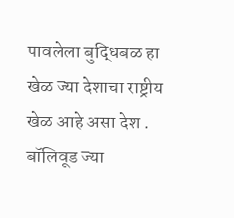पावलेला बुद्धिबळ हा खेळ ज्या देशाचा राष्ट्रीय खेळ आहे असा देश . बॉलिवूड ज्या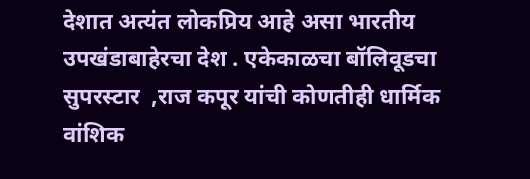देशात अत्यंत लोकप्रिय आहे असा भारतीय उपखंडाबाहेरचा देश . एकेकाळचा बॉलिवूडचा सुपरस्टार  ,राज कपूर यांची कोणतीही धार्मिक वांशिक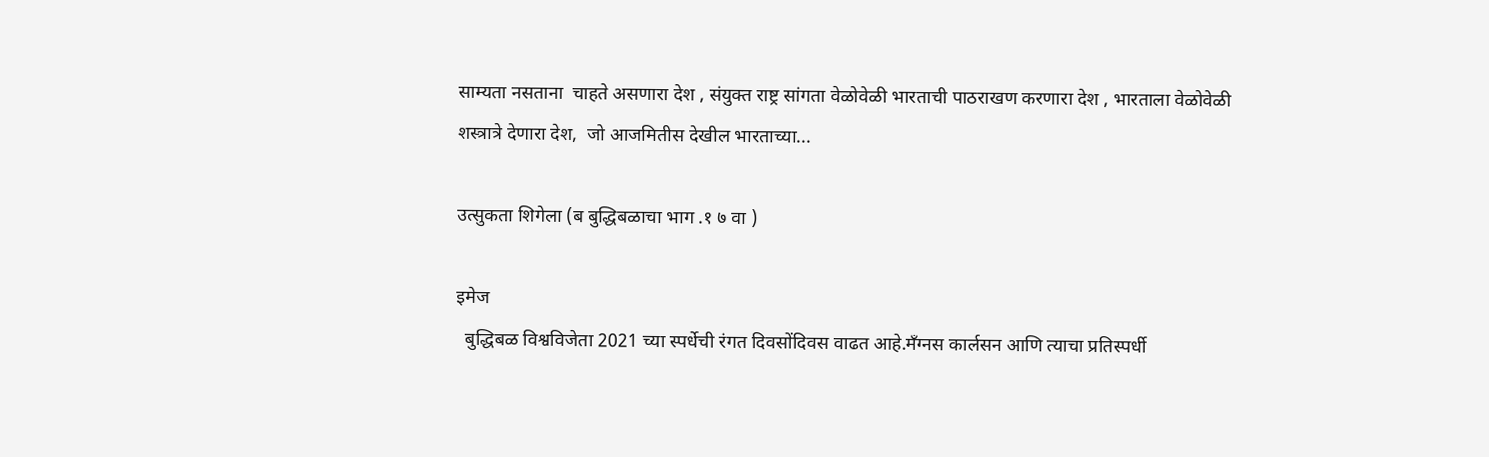साम्यता नसताना  चाहते असणारा देश , संयुक्त राष्ट्र सांगता वेळोवेळी भारताची पाठराखण करणारा देश , भारताला वेळोवेळी शस्त्रात्रे देणारा देश,  जो आजमितीस देखील भारताच्या...

उत्सुकता शिगेला (ब बुद्धिबळाचा भाग .१ ७ वा )

इमेज
  बुद्धिबळ विश्वविजेता 2021 च्या स्पर्धेची रंगत दिवसोंदिवस वाढत आहे.मँग्नस कार्लसन आणि त्याचा प्रतिस्पर्धी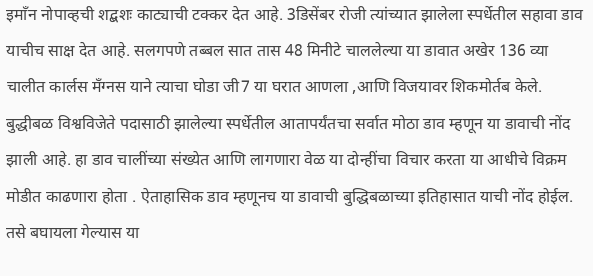इमाँन नोपाव्हची शद्बशः काट्याची टक्कर देत आहे. 3डिसेंबर रोजी त्यांच्यात झालेला स्पर्धेतील सहावा डाव याचीच साक्ष देत आहे. सलगपणे तब्बल सात तास 48 मिनीटे चाललेल्या या डावात अखेर 136 व्या चालीत कार्लस मँग्नस याने त्याचा घोडा जी7 या घरात आणला ,आणि विजयावर शिकमोर्तब केले.                   बुद्धीबळ विश्वविजेते पदासाठी झालेल्या स्पर्धेतील आतापर्यंतचा सर्वात मोठा डाव म्हणून या डावाची नोंद झाली आहे. हा डाव चालींच्या संख्येत आणि लागणारा वेळ या दोन्हींचा विचार करता या आधीचे विक्रम मोडीत काढणारा होता . ऐताहासिक डाव म्हणूनच या डावाची बुद्धिबळाच्या इतिहासात याची नोंद होईल. तसे बघायला गेल्यास या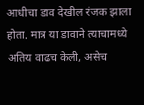आधीचा डाव देखील रंजक झाला होता. मात्र या डावाने त्याचामध्ये अतिय वाढच केली, असेच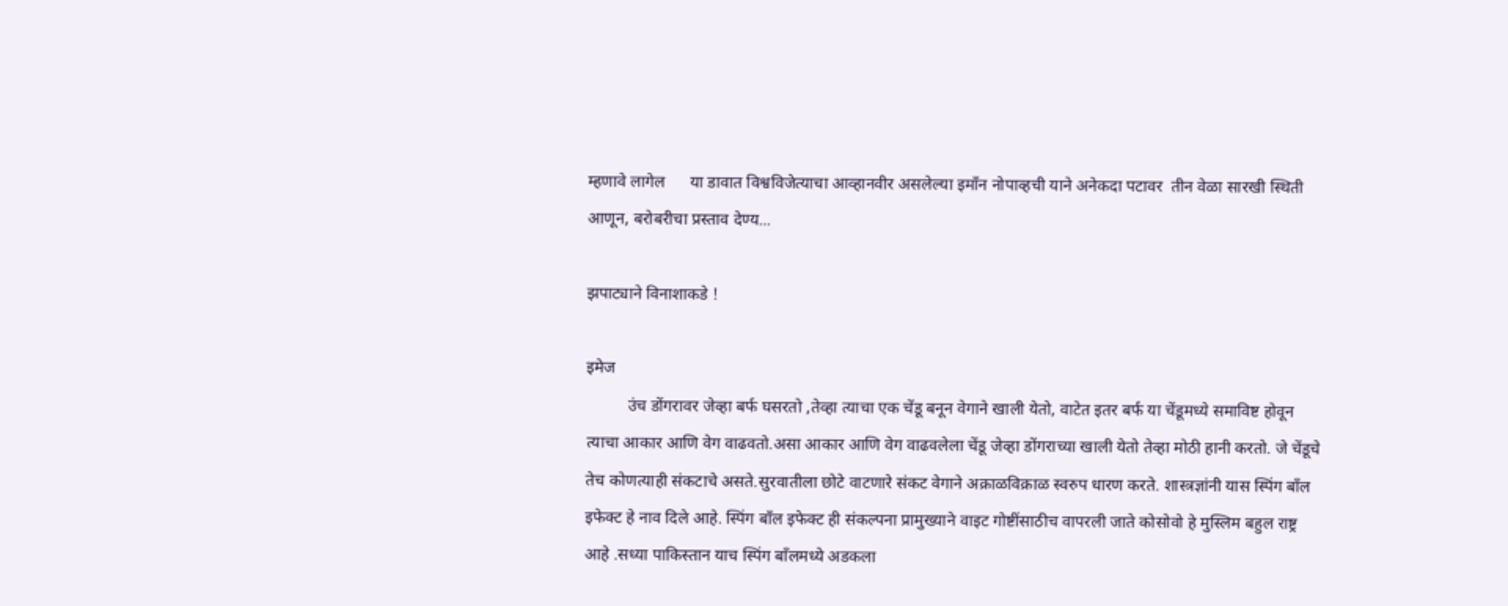म्हणावे लागेल      या डावात विश्वविजेत्याचा आव्हानवीर असलेल्या इमाँन नोपाव्हची याने अनेकदा पटावर  तीन वेळा सारखी स्थिती आणून, बरोबरीचा प्रस्ताव देण्य...

झपाट्याने विनाशाकडे !

इमेज
          उंच डोंगरावर जेव्हा बर्फ घसरतो ,तेव्हा त्याचा एक चेंडू बनून वेगाने खाली येतो, वाटेत इतर बर्फ या चेंडूमध्ये समाविष्ट होवून त्याचा आकार आणि वेग वाढवतो.असा आकार आणि वेग वाढवलेला चेंडू जेव्हा डोंगराच्या खाली येतो तेव्हा मोठी हानी करतो. जे चेंडूचे तेच कोणत्याही संकटाचे असते.सुरवातीला छोटे वाटणारे संकट वेगाने अक्राळविक्राळ स्वरुप धारण करते. शास्त्रज्ञांनी यास स्पिंग बाँल इफेक्ट हे नाव दिले आहे. स्पिंग बाँल इफेक्ट ही संकल्पना प्रामुख्याने वाइट गोष्टींसाठीच वापरली जाते कोसोवो हे मुस्लिम बहुल राष्ट्र आहे .सध्या पाकिस्तान याच स्पिंग बाँलमध्ये अडकला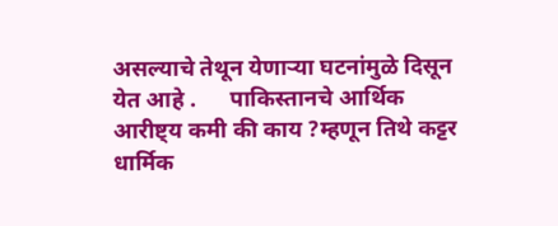असल्याचे तेथून येणाऱ्या घटनांमुळे दिसून येत आहे .      पाकिस्तानचे आर्थिक आरीष्ट्य कमी की काय ?म्हणून तिथे कट्टर धार्मिक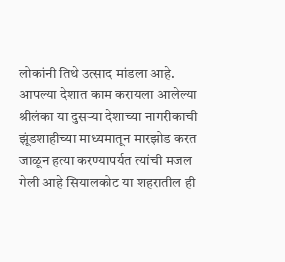लोकांनी तिथे उत्साद मांडला आहे. आपल्या देशात काम करायला आलेल्या श्रीलंका या दुसऱ्या देशाच्या नागरीकाची  झूंडशाहीच्या माध्यमातून मारझोड करत जाळून हत्या करण्यापर्यत त्यांची मजल गेली आहे सियालकोट या शहरातील ही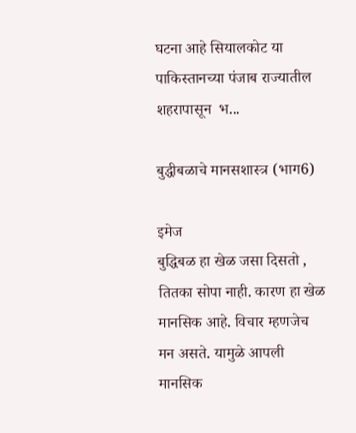घटना आहे सियालकोट या पाकिस्तानच्या पंजाब राज्यातील शहरापासून  भ...

बुद्धीबळाचे मानसशास्त्र (भाग6)

इमेज
बुद्धिबळ हा खेळ जसा दिसतो , तितका सोपा नाही. कारण हा खेळ मानसिक आहे. विचार म्हणजेच मन असते. यामुळे आपली मानसिक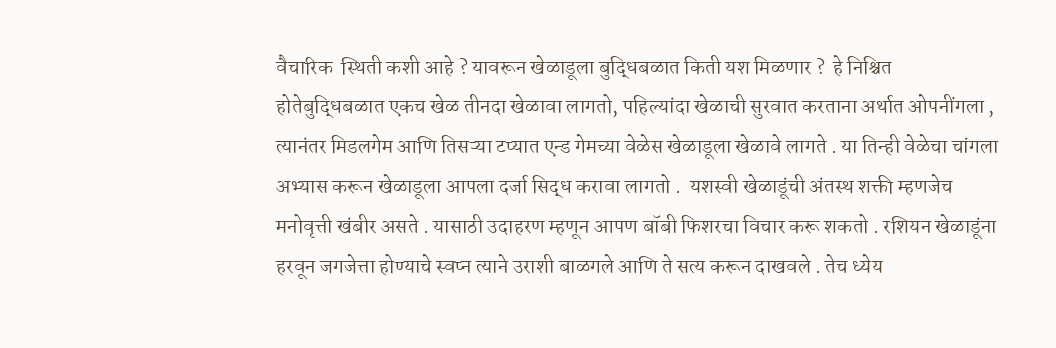वैचारिक  स्थिती कशी आहे ? यावरून खेळाडूला बुद्धिबळात किती यश मिळणार ?  हे निश्चित होतेबुद्धिबळात एकच खेळ तीनदा खेळावा लागतो, पहिल्यांदा खेळाची सुरवात करताना अर्थात ओपनींगला , त्यानंतर मिडलगेम आणि तिसऱ्या टप्यात एन्ड गेमच्या वेळेस खेळाडूला खेळावे लागते . या तिन्ही वेळेचा चांगला अभ्यास करून खेळाडूला आपला दर्जा सिद्ध करावा लागतो .  यशस्वी खेळाडूंची अंतस्थ शक्ती म्हणजेच मनोवृत्ती खंबीर असते . यासाठी उदाहरण म्हणून आपण बॉबी फिशरचा विचार करू शकतो . रशियन खेळाडूंना हरवून जगजेत्ता होण्याचे स्वप्न त्याने उराशी बाळगले आणि ते सत्य करून दाखवले . तेच ध्येय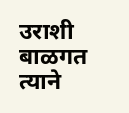उराशी बाळगत त्याने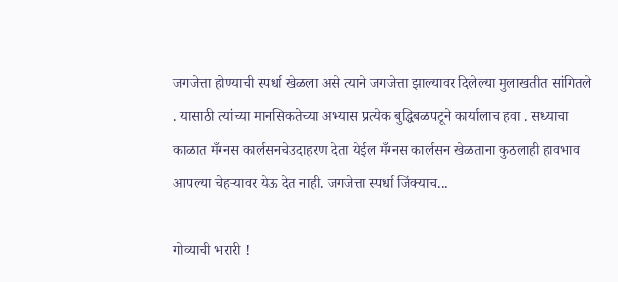जगजेत्ता होण्याची स्पर्धा खेळला असे त्याने जगजेत्ता झाल्यावर दिलेल्या मुलाखतीत सांगितले . यासाठी त्यांच्या मानसिकतेच्या अभ्यास प्रत्येक बुद्धिबळपटूने कार्यालाच हवा . सध्याचा काळात मँग्नस कार्लसनचेउदाहरण देता येईल मँग्नस कार्लसन खेळताना कुठलाही हावभाव आपल्या चेहऱ्यावर येऊ देत नाही. जगजेत्ता स्पर्धा जिंक्याच...

गोव्याची भरारी !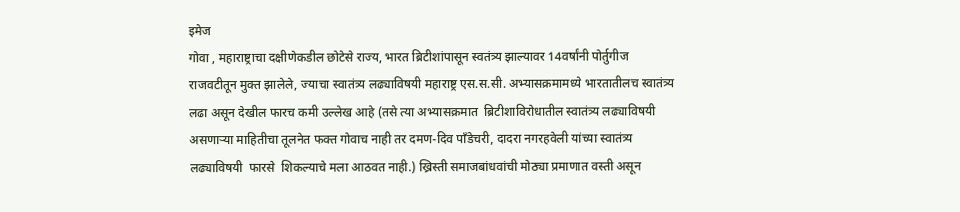इमेज
गोवा , महाराष्ट्राचा दक्षीणेकडील छोटेसे राज्य, भारत ब्रिटीशांपासून स्वतंत्र्य झाल्यावर 14वर्षांनी पोर्तुगीज राजवटीतून मुक्त झालेले, ज्याचा स्वातंत्र्य लढ्याविषयी महाराष्ट्र एस.स.सी. अभ्यासक्रमामध्ये भारतातीलच स्वातंत्र्य लढा असून देखील फारच कमी उल्लेख आहे (तसे त्या अभ्यासक्रमात  ब्रिटीशाविरोधातील स्वातंत्र्य लढ्याविषयी असणाऱ्या माहितीचा तूलनेत फक्त गोवाच नाही तर दमण-दिव पाँडेचरी, दादरा नगरहवेली यांच्या स्वातंत्र्य लढ्याविषयी  फारसे  शिकल्याचे मला आठवत नाही.) ख्रिस्ती समाजबांधवांची मोठ्या प्रमाणात वस्ती असून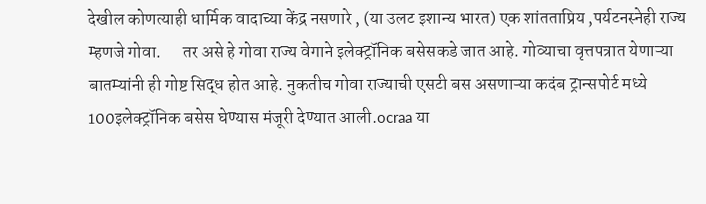देखील कोणत्याही धार्मिक वादाच्या केंद्र नसणारे , (या उलट इशान्य भारत) एक शांतताप्रिय ,पर्यटनस्नेही राज्य म्हणजे गोवा.      तर असे हे गोवा राज्य वेगाने इलेक्ट्रॉनिक बसेसकडे जात आहे. गोव्याचा वृत्तपत्रात येणाऱ्या बातम्यांनी ही गोष्ट सिद्ध होत आहे. नुकतीच गोवा राज्याची एसटी बस असणाऱ्या कदंब ट्रान्सपोर्ट मध्ये 100इलेक्ट्रॉनिक बसेस घेण्यास मंजूरी देण्यात आली.ocraa या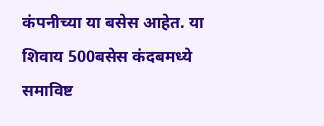कंपनीच्या या बसेस आहेत. या शिवाय 500बसेस कंदबमध्ये समाविष्ट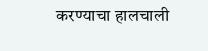करण्याचा हालचाली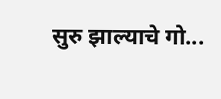सुरु झाल्याचे गो...